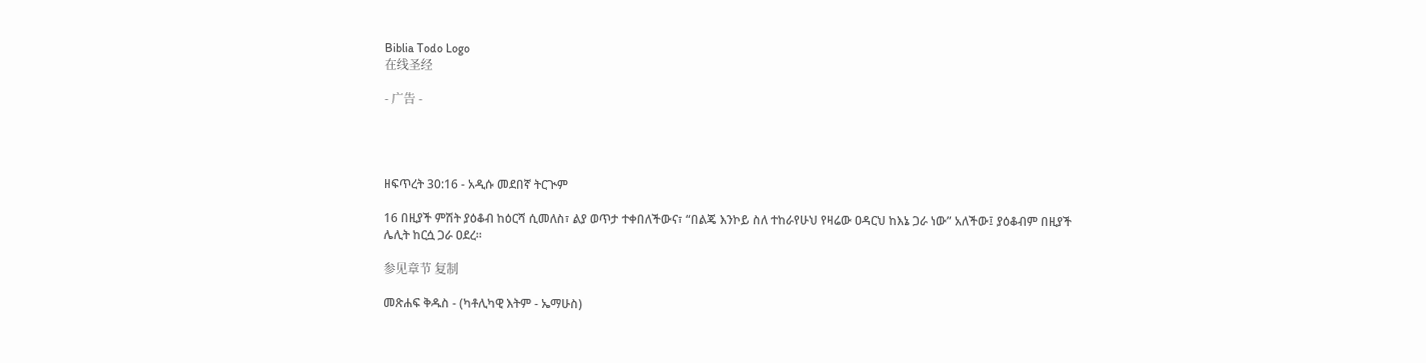Biblia Todo Logo
在线圣经

- 广告 -




ዘፍጥረት 30:16 - አዲሱ መደበኛ ትርጒም

16 በዚያች ምሽት ያዕቆብ ከዕርሻ ሲመለስ፣ ልያ ወጥታ ተቀበለችውና፣ “በልጄ እንኮይ ስለ ተከራየሁህ የዛሬው ዐዳርህ ከእኔ ጋራ ነው” አለችው፤ ያዕቆብም በዚያች ሌሊት ከርሷ ጋራ ዐደረ።

参见章节 复制

መጽሐፍ ቅዱስ - (ካቶሊካዊ እትም - ኤማሁስ)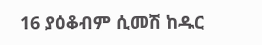16 ያዕቆብም ሲመሽ ከዱር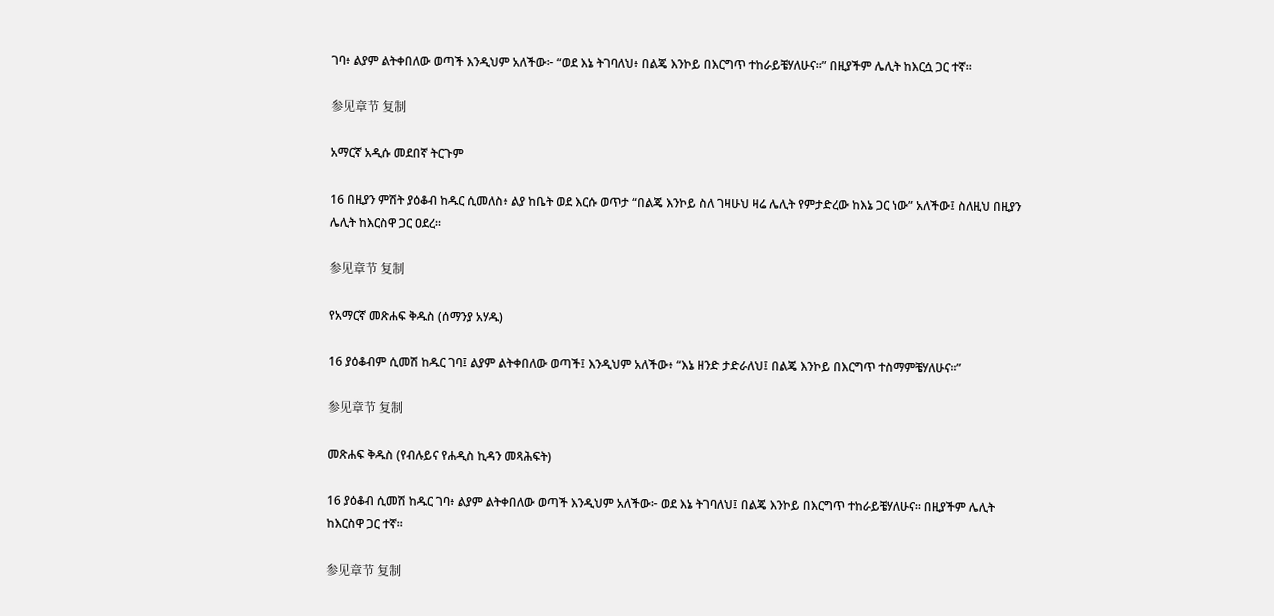ገባ፥ ልያም ልትቀበለው ወጣች እንዲህም አለችው፦ “ወደ እኔ ትገባለህ፥ በልጄ እንኮይ በእርግጥ ተከራይቼሃለሁና።” በዚያችም ሌሊት ከእርሷ ጋር ተኛ።

参见章节 复制

አማርኛ አዲሱ መደበኛ ትርጉም

16 በዚያን ምሽት ያዕቆብ ከዱር ሲመለስ፥ ልያ ከቤት ወደ እርሱ ወጥታ “በልጄ እንኮይ ስለ ገዛሁህ ዛሬ ሌሊት የምታድረው ከእኔ ጋር ነው” አለችው፤ ስለዚህ በዚያን ሌሊት ከእርስዋ ጋር ዐደረ።

参见章节 复制

የአማርኛ መጽሐፍ ቅዱስ (ሰማንያ አሃዱ)

16 ያዕቆብም ሲመሽ ከዱር ገባ፤ ልያም ልትቀበለው ወጣች፤ እንዲህም አለችው፥ “እኔ ዘንድ ታድራለህ፤ በልጄ እንኮይ በእርግጥ ተስማምቼሃለሁና።”

参见章节 复制

መጽሐፍ ቅዱስ (የብሉይና የሐዲስ ኪዳን መጻሕፍት)

16 ያዕቆብ ሲመሽ ከዱር ገባ፥ ልያም ልትቀበለው ወጣች እንዲህም አለችው፦ ወደ እኔ ትገባለህ፤ በልጄ እንኮይ በእርግጥ ተከራይቼሃለሁና። በዚያችም ሌሊት ከእርስዋ ጋር ተኛ።

参见章节 复制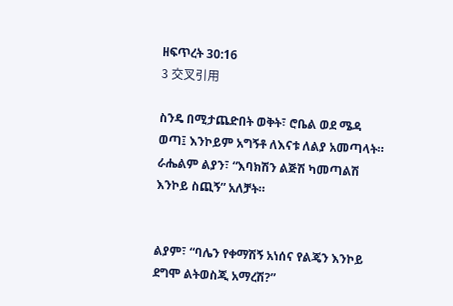ዘፍጥረት 30:16
3 交叉引用

ስንዴ በሚታጨድበት ወቅት፣ ሮቤል ወደ ሜዳ ወጣ፤ እንኮይም አግኝቶ ለእናቱ ለልያ አመጣላት። ራሔልም ልያን፣ “እባክሽን ልጅሽ ካመጣልሽ እንኮይ ስጪኝ” አለቻት።


ልያም፣ “ባሌን የቀማሽኝ አነሰና የልጄን እንኮይ ደግሞ ልትወስጂ አማረሽ?”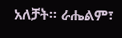አለቻት። ራሔልም፣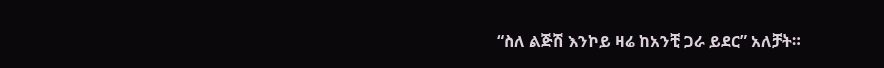“ስለ ልጅሽ እንኮይ ዛሬ ከአንቺ ጋራ ይደር” አለቻት።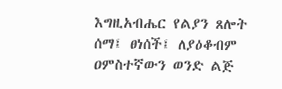እግዚአብሔር የልያን ጸሎት ሰማ፤ ፀነሰች፤ ለያዕቆብም ዐምስተኛውን ወንድ ልጅ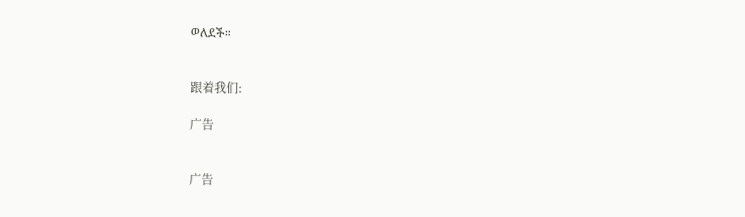ወለደች።


跟着我们:

广告


广告